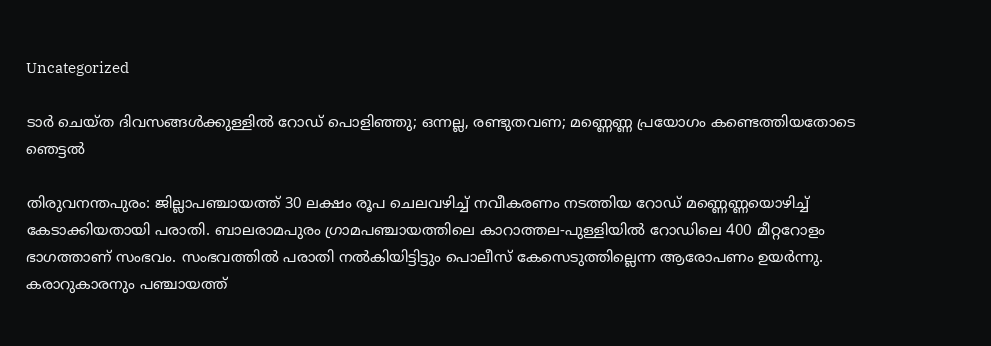Uncategorized

ടാര്‍ ചെയ്ത ദിവസങ്ങൾക്കുള്ളിൽ റോഡ് പൊളിഞ്ഞു; ഒന്നല്ല, രണ്ടുതവണ; മണ്ണെണ്ണ പ്രയോഗം കണ്ടെത്തിയതോടെ ഞെട്ടൽ

തിരുവനന്തപുരം: ജില്ലാപഞ്ചായത്ത് 30 ലക്ഷം രൂപ ചെലവഴിച്ച് നവീകരണം നടത്തിയ റോഡ് മണ്ണെണ്ണയൊഴിച്ച് കേടാക്കിയതായി പരാതി. ബാലരാമപുരം ഗ്രാമപഞ്ചായത്തിലെ കാറാത്തല-പുള്ളിയില്‍ റോഡിലെ 400 മീറ്ററോളം ഭാഗത്താണ് സംഭവം. സംഭവത്തില്‍ പരാതി നല്‍കിയിട്ടിട്ടും പൊലീസ് കേസെടുത്തില്ലെന്ന ആരോപണം ഉയര്‍ന്നു. കരാറുകാരനും പഞ്ചായത്ത്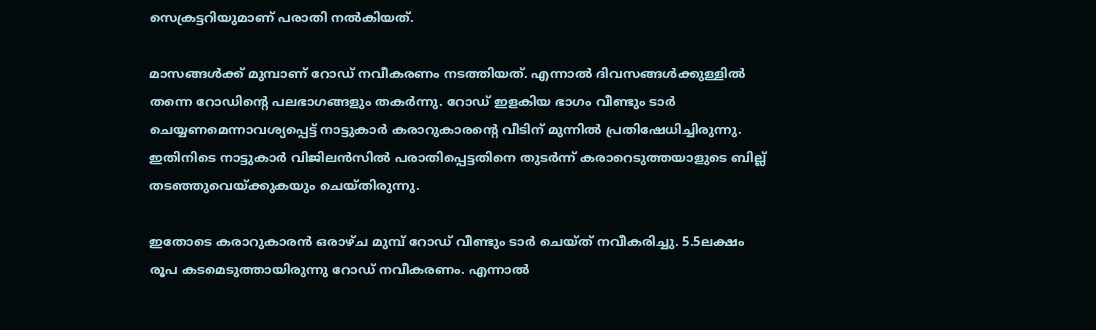സെക്രട്ടറിയുമാണ് പരാതി നല്‍കിയത്.

മാസങ്ങള്‍ക്ക് മുമ്പാണ് റോഡ് നവീകരണം നടത്തിയത്. എന്നാല്‍ ദിവസങ്ങള്‍ക്കുള്ളില്‍ തന്നെ റോഡിന്റെ പലഭാഗങ്ങളും തകര്‍ന്നു. റോഡ് ഇളകിയ ഭാഗം വീണ്ടും ടാര്‍ ചെയ്യണമെന്നാവശ്യപ്പെട്ട് നാട്ടുകാര്‍ കരാറുകാരന്റെ വീടിന് മുന്നില്‍ പ്രതിഷേധിച്ചിരുന്നു. ഇതിനിടെ നാട്ടുകാര്‍ വിജിലന്‍സില്‍ പരാതിപ്പെട്ടതിനെ തുടര്‍ന്ന് കരാറെടുത്തയാളുടെ ബില്ല് തടഞ്ഞുവെയ്ക്കുകയും ചെയ്തിരുന്നു.

ഇതോടെ കരാറുകാരന്‍ ഒരാഴ്ച മുമ്പ് റോഡ് വീണ്ടും ടാര്‍ ചെയ്ത് നവീകരിച്ചു. 5.5ലക്ഷം രൂപ കടമെടുത്തായിരുന്നു റോഡ് നവീകരണം. എന്നാല്‍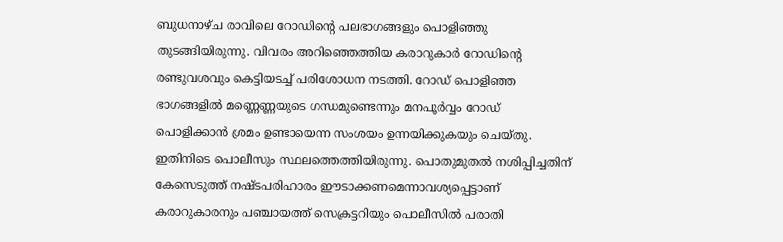ബുധനാഴ്ച രാവിലെ റോഡിന്റെ പലഭാഗങ്ങളും പൊളിഞ്ഞു തുടങ്ങിയിരുന്നു. വിവരം അറിഞ്ഞെത്തിയ കരാറുകാര്‍ റോഡിന്റെ രണ്ടുവശവും കെട്ടിയടച്ച് പരിശോധന നടത്തി. റോഡ് പൊളിഞ്ഞ ഭാഗങ്ങളില്‍ മണ്ണെണ്ണയുടെ ഗന്ധമുണ്ടെന്നും മനപൂര്‍വ്വം റോഡ് പൊളിക്കാന്‍ ശ്രമം ഉണ്ടായെന്ന സംശയം ഉന്നയിക്കുകയും ചെയ്തു. ഇതിനിടെ പൊലീസും സ്ഥലത്തെത്തിയിരുന്നു. പൊതുമുതല്‍ നശിപ്പിച്ചതിന് കേസെടുത്ത് നഷ്ടപരിഹാരം ഈടാക്കണമെന്നാവശ്യപ്പെട്ടാണ് കരാറുകാരനും പഞ്ചായത്ത് സെക്രട്ടറിയും പൊലീസില്‍ പരാതി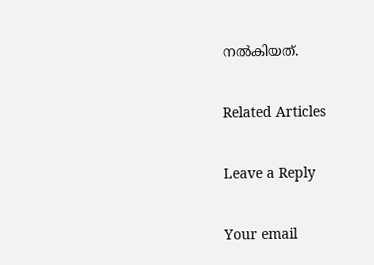നല്‍കിയത്.

Related Articles

Leave a Reply

Your email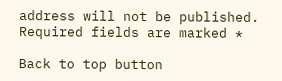address will not be published. Required fields are marked *

Back to top button